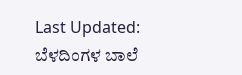Last Updated:
ಬೆಳದಿಂಗಳ ಬಾಲೆ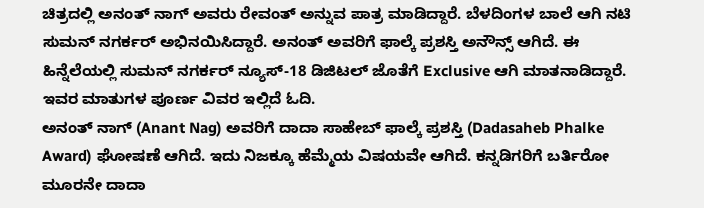ಚಿತ್ರದಲ್ಲಿ ಅನಂತ್ ನಾಗ್ ಅವರು ರೇವಂತ್ ಅನ್ನುವ ಪಾತ್ರ ಮಾಡಿದ್ದಾರೆ. ಬೆಳದಿಂಗಳ ಬಾಲೆ ಆಗಿ ನಟಿ ಸುಮನ್ ನಗರ್ಕರ್ ಅಭಿನಯಿಸಿದ್ದಾರೆ. ಅನಂತ್ ಅವರಿಗೆ ಫಾಲ್ಕೆ ಪ್ರಶಸ್ತಿ ಅನೌನ್ಸ್ ಆಗಿದೆ. ಈ ಹಿನ್ನೆಲೆಯಲ್ಲಿ ಸುಮನ್ ನಗರ್ಕರ್ ನ್ಯೂಸ್-18 ಡಿಜಿಟಲ್ ಜೊತೆಗೆ Exclusive ಆಗಿ ಮಾತನಾಡಿದ್ದಾರೆ. ಇವರ ಮಾತುಗಳ ಪೂರ್ಣ ವಿವರ ಇಲ್ಲಿದೆ ಓದಿ.
ಅನಂತ್ ನಾಗ್ (Anant Nag) ಅವರಿಗೆ ದಾದಾ ಸಾಹೇಬ್ ಫಾಲ್ಕೆ ಪ್ರಶಸ್ತಿ (Dadasaheb Phalke Award) ಘೋಷಣೆ ಆಗಿದೆ. ಇದು ನಿಜಕ್ಕೂ ಹೆಮ್ಮೆಯ ವಿಷಯವೇ ಆಗಿದೆ. ಕನ್ನಡಿಗರಿಗೆ ಬರ್ತಿರೋ ಮೂರನೇ ದಾದಾ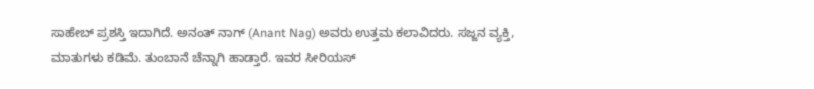ಸಾಹೇಬ್ ಪ್ರಶಸ್ತಿ ಇದಾಗಿದೆ. ಅನಂತ್ ನಾಗ್ (Anant Nag) ಅವರು ಉತ್ತಮ ಕಲಾವಿದರು. ಸಜ್ಜನ ವ್ಯಕ್ತಿ, ಮಾತುಗಳು ಕಡಿಮೆ. ತುಂಬಾನೆ ಚೆನ್ನಾಗಿ ಹಾಡ್ತಾರೆ. ಇವರ ಸೀರಿಯಸ್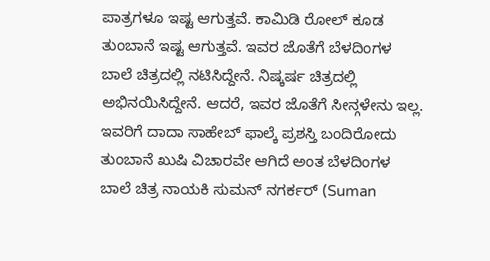ಪಾತ್ರಗಳೂ ಇಷ್ಟ ಆಗುತ್ತವೆ. ಕಾಮಿಡಿ ರೋಲ್ ಕೂಡ ತುಂಬಾನೆ ಇಷ್ಟ ಆಗುತ್ತವೆ. ಇವರ ಜೊತೆಗೆ ಬೆಳದಿಂಗಳ ಬಾಲೆ ಚಿತ್ರದಲ್ಲಿ ನಟಿಸಿದ್ದೇನೆ. ನಿಷ್ಕರ್ಷ ಚಿತ್ರದಲ್ಲಿ ಅಭಿನಯಿಸಿದ್ದೇನೆ. ಆದರೆ, ಇವರ ಜೊತೆಗೆ ಸೀನ್ಗಳೇನು ಇಲ್ಲ. ಇವರಿಗೆ ದಾದಾ ಸಾಹೇಬ್ ಫಾಲ್ಕೆ ಪ್ರಶಸ್ತಿ ಬಂದಿರೋದು ತುಂಬಾನೆ ಖುಷಿ ವಿಚಾರವೇ ಆಗಿದೆ ಅಂತ ಬೆಳದಿಂಗಳ ಬಾಲೆ ಚಿತ್ರ ನಾಯಕಿ ಸುಮನ್ ನಗರ್ಕರ್ (Suman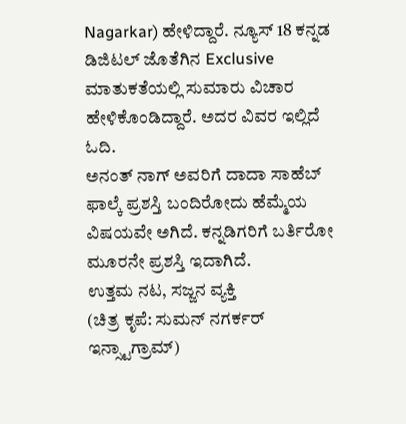Nagarkar) ಹೇಳಿದ್ದಾರೆ. ನ್ಯೂಸ್ 18 ಕನ್ನಡ ಡಿಜಿಟಲ್ ಜೊತೆಗಿನ Exclusive ಮಾತುಕತೆಯಲ್ಲಿ ಸುಮಾರು ವಿಚಾರ ಹೇಳಿಕೊಂಡಿದ್ದಾರೆ. ಅದರ ವಿವರ ಇಲ್ಲಿದೆ ಓದಿ.
ಅನಂತ್ ನಾಗ್ ಅವರಿಗೆ ದಾದಾ ಸಾಹೆಬ್ ಫಾಲ್ಕೆ ಪ್ರಶಸ್ತಿ ಬಂದಿರೋದು ಹೆಮ್ಮೆಯ ವಿಷಯವೇ ಅಗಿದೆ. ಕನ್ನಡಿಗರಿಗೆ ಬರ್ತಿರೋ ಮೂರನೇ ಪ್ರಶಸ್ತಿ ಇದಾಗಿದೆ.
ಉತ್ತಮ ನಟ, ಸಜ್ಜನ ವ್ಯಕ್ತಿ
(ಚಿತ್ರ ಕೃಪೆ: ಸುಮನ್ ನಗರ್ಕರ್ ಇನ್ಸ್ಟಾಗ್ರಾಮ್)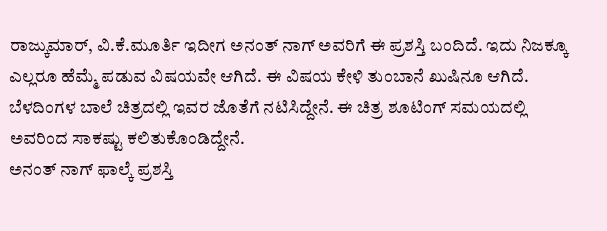ರಾಜ್ಕುಮಾರ್, ವಿ.ಕೆ.ಮೂರ್ತಿ ಇದೀಗ ಅನಂತ್ ನಾಗ್ ಅವರಿಗೆ ಈ ಪ್ರಶಸ್ತಿ ಬಂದಿದೆ. ಇದು ನಿಜಕ್ಕೂ ಎಲ್ಲರೂ ಹೆಮ್ಮೆ ಪಡುವ ವಿಷಯವೇ ಆಗಿದೆ. ಈ ವಿಷಯ ಕೇಳಿ ತುಂಬಾನೆ ಖುಷಿನೂ ಆಗಿದೆ.
ಬೆಳದಿಂಗಳ ಬಾಲೆ ಚಿತ್ರದಲ್ಲಿ ಇವರ ಜೊತೆಗೆ ನಟಿಸಿದ್ದೇನೆ. ಈ ಚಿತ್ರ ಶೂಟಿಂಗ್ ಸಮಯದಲ್ಲಿ ಅವರಿಂದ ಸಾಕಷ್ಟು ಕಲಿತುಕೊಂಡಿದ್ದೇನೆ.
ಅನಂತ್ ನಾಗ್ ಫಾಲ್ಕೆ ಪ್ರಶಸ್ತಿ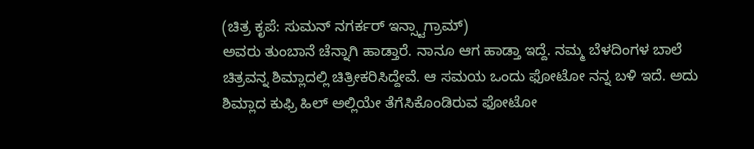(ಚಿತ್ರ ಕೃಪೆ: ಸುಮನ್ ನಗರ್ಕರ್ ಇನ್ಸ್ಟಾಗ್ರಾಮ್)
ಅವರು ತುಂಬಾನೆ ಚೆನ್ನಾಗಿ ಹಾಡ್ತಾರೆ. ನಾನೂ ಆಗ ಹಾಡ್ತಾ ಇದ್ದೆ. ನಮ್ಮ ಬೆಳದಿಂಗಳ ಬಾಲೆ ಚಿತ್ರವನ್ನ ಶಿಮ್ಲಾದಲ್ಲಿ ಚಿತ್ರೀಕರಿಸಿದ್ದೇವೆ. ಆ ಸಮಯ ಒಂದು ಫೋಟೋ ನನ್ನ ಬಳಿ ಇದೆ. ಅದು ಶಿಮ್ಲಾದ ಕುಫ್ರಿ ಹಿಲ್ ಅಲ್ಲಿಯೇ ತೆಗೆಸಿಕೊಂಡಿರುವ ಫೋಟೋ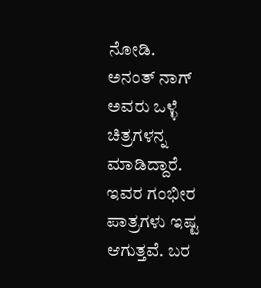ನೋಡಿ.
ಅನಂತ್ ನಾಗ್ ಅವರು ಒಳ್ಳೆ ಚಿತ್ರಗಳನ್ನ ಮಾಡಿದ್ದಾರೆ. ಇವರ ಗಂಭೀರ ಪಾತ್ರಗಳು ಇಷ್ಟ ಆಗುತ್ತವೆ. ಬರ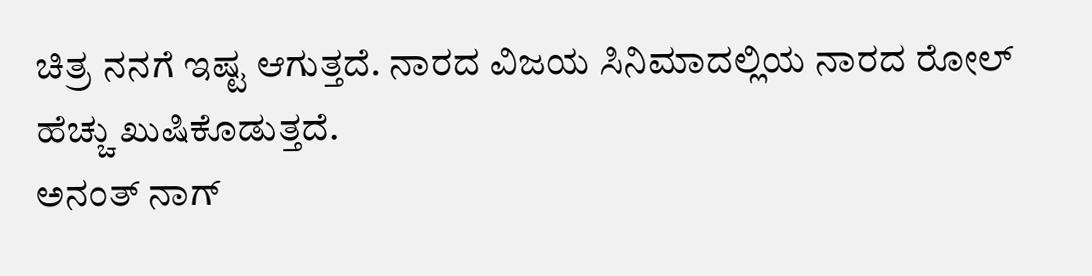ಚಿತ್ರ ನನಗೆ ಇಷ್ಟ ಆಗುತ್ತದೆ. ನಾರದ ವಿಜಯ ಸಿನಿಮಾದಲ್ಲಿಯ ನಾರದ ರೋಲ್ ಹೆಚ್ಚು ಖುಷಿಕೊಡುತ್ತದೆ.
ಅನಂತ್ ನಾಗ್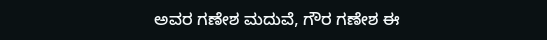ಅವರ ಗಣೇಶ ಮದುವೆ, ಗೌರ ಗಣೇಶ ಈ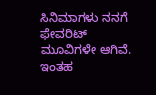ಸಿನಿಮಾಗಳು ನನಗೆ ಫೇವರಿಟ್ ಮೂವಿಗಳೇ ಆಗಿವೆ. ಇಂತಹ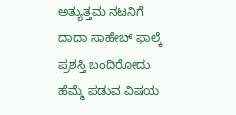ಅತ್ಯುತ್ತಮ ನಟನಿಗೆ ದಾದಾ ಸಾಹೇಬ್ ಫಾಲ್ಕೆ ಪ್ರಶಸ್ತಿ ಬಂದಿರೋದು ಹೆಮ್ಮೆ ಪಡುವ ವಿಷಯ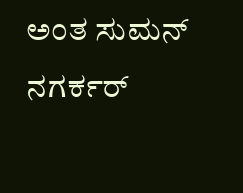ಅಂತ ಸುಮನ್ ನಗರ್ಕರ್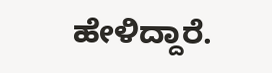ಹೇಳಿದ್ದಾರೆ.